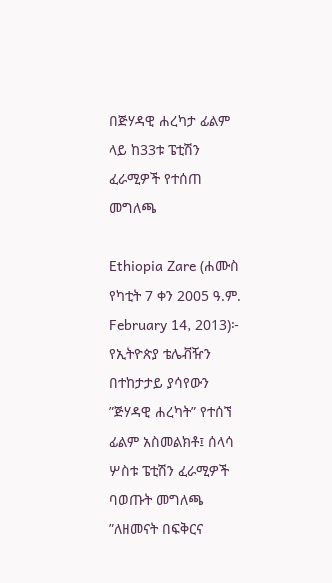በጅሃዳዊ ሐረካታ ፊልም ላይ ከ33ቱ ፔቲሽን ፈራሚዎች የተሰጠ መግለጫ

Ethiopia Zare (ሐሙስ የካቲት 7 ቀን 2005 ዓ.ም. February 14, 2013)፦ የኢትዮጵያ ቴሌቭዥን በተከታታይ ያሳየውን ”ጅሃዳዊ ሐረካት” የተሰኘ ፊልም አስመልክቶ፤ ሰላሳ ሦስቱ ፔቲሽን ፈራሚዎች ባወጡት መግለጫ ”ለዘመናት በፍቅርና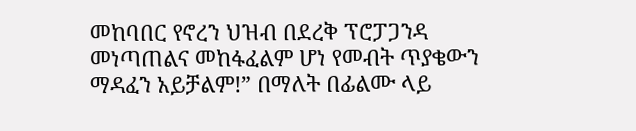መከባበር የኖረን ህዝብ በደረቅ ፕሮፓጋንዳ መነጣጠልና መከፋፈልም ሆነ የመብት ጥያቄውን ማዳፈን አይቻልም!” በማለት በፊልሙ ላይ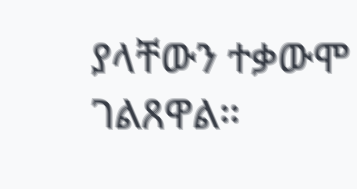ያላቸውን ተቃውሞ ገልጸዋል።